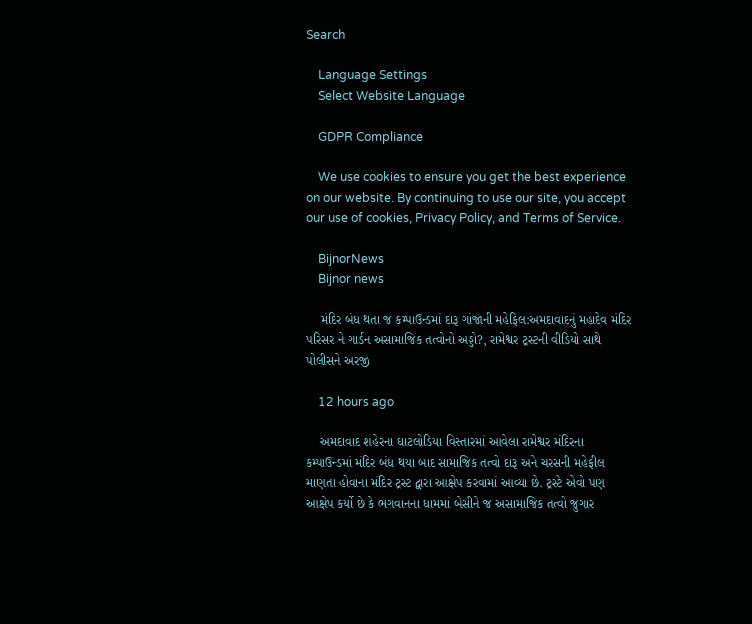Search

    Language Settings
    Select Website Language

    GDPR Compliance

    We use cookies to ensure you get the best experience on our website. By continuing to use our site, you accept our use of cookies, Privacy Policy, and Terms of Service.

    BijnorNews
    Bijnor news

    મંદિર બંધ થતા જ કમ્પાઉન્ડમાં દારૂ ગાંજાની મહેફિલ:અમદાવાદનું મહાદેવ મંદિર પરિસર ને ગાર્ડન અસામાજિક તત્વોનો અડ્ડો?, રામેશ્વર ટ્રસ્ટની વીડિયો સાથે પોલીસને અરજી

    12 hours ago

    અમદાવાદ શહેરના ઘાટલોડિયા વિસ્તારમાં આવેલા રામેશ્વર મંદિરના કમ્પાઉન્ડમાં મંદિર બંધ થયા બાદ સામાજિક તત્વો દારૂ અને ચરસની મહેફીલ માણતા હોવાના મંદિર ટ્રસ્ટ દ્વારા આક્ષેપ કરવામાં આવ્યા છે. ટ્રસ્ટે એવો પણ આક્ષેપ કર્યો છે કે ભગવાનના ધામમાં બેસીને જ અસામાજિક તત્વો જુગાર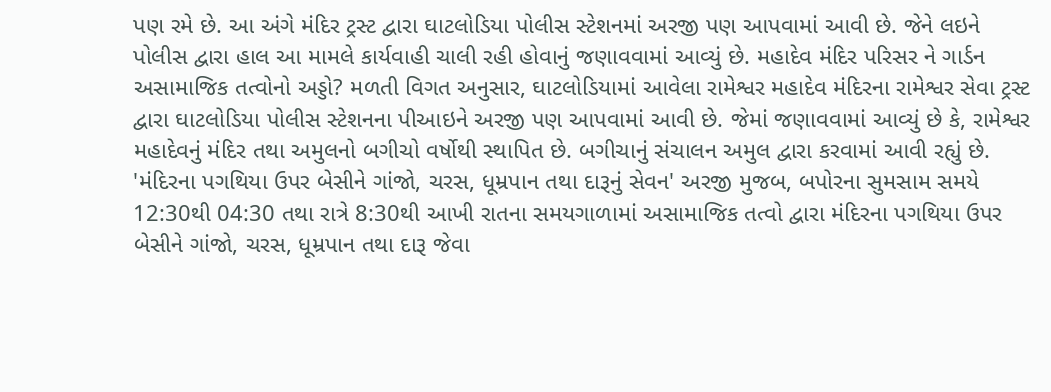પણ રમે છે. આ અંગે મંદિર ટ્રસ્ટ દ્વારા ઘાટલોડિયા પોલીસ સ્ટેશનમાં અરજી પણ આપવામાં આવી છે. જેને લઇને પોલીસ દ્વારા હાલ આ મામલે કાર્યવાહી ચાલી રહી હોવાનું જણાવવામાં આવ્યું છે. મહાદેવ મંદિર પરિસર ને ગાર્ડન અસામાજિક તત્વોનો અડ્ડો? મળતી વિગત અનુસાર, ઘાટલોડિયામાં આવેલા રામેશ્વર મહાદેવ મંદિરના રામેશ્વર સેવા ટ્રસ્ટ દ્વારા ઘાટલોડિયા પોલીસ સ્ટેશનના પીઆઇને અરજી પણ આપવામાં આવી છે. જેમાં જણાવવામાં આવ્યું છે કે, રામેશ્વર મહાદેવનું મંદિર તથા અમુલનો બગીચો વર્ષોથી સ્થાપિત છે. બગીચાનું સંચાલન અમુલ દ્વારા કરવામાં આવી રહ્યું છે. 'મંદિરના પગથિયા ઉપર બેસીને ગાંજો, ચરસ, ધૂમ્રપાન તથા દારૂનું સેવન' અરજી મુજબ, બપોરના સુમસામ સમયે 12:30થી 04:30 તથા રાત્રે 8:30થી આખી રાતના સમયગાળામાં અસામાજિક તત્વો દ્વારા મંદિરના પગથિયા ઉપર બેસીને ગાંજો, ચરસ, ધૂમ્રપાન તથા દારૂ જેવા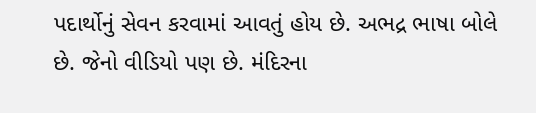પદાર્થોનું સેવન કરવામાં આવતું હોય છે. અભદ્ર ભાષા બોલે છે. જેનો વીડિયો પણ છે. મંદિરના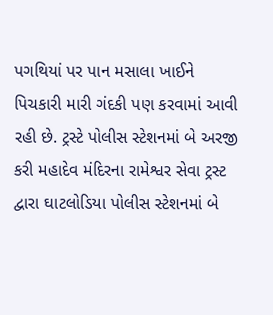પગથિયાં પર પાન મસાલા ખાઈને પિચકારી મારી ગંદકી પણ કરવામાં આવી રહી છે. ટ્રસ્ટે પોલીસ સ્ટેશનમાં બે અરજી કરી મહાદેવ મંદિરના રામેશ્વર સેવા ટ્રસ્ટ દ્વારા ઘાટલોડિયા પોલીસ સ્ટેશનમાં બે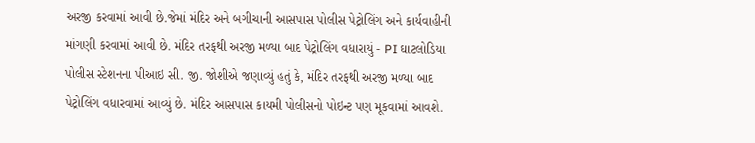અરજી કરવામાં આવી છે.જેમાં મંદિર અને બગીચાની આસપાસ પોલીસ પેટ્રોલિંગ અને કાર્યવાહીની માંગણી કરવામાં આવી છે. મંદિર તરફથી અરજી મળ્યા બાદ પેટ્રોલિંગ વધારાયું - PI ઘાટલોડિયા પોલીસ સ્ટેશનના પીઆઇ સી. જી. જોશીએ જણાવ્યું હતું કે, મંદિર તરફથી અરજી મળ્યા બાદ પેટ્રોલિંગ વધારવામાં આવ્યું છે. મંદિર આસપાસ કાયમી પોલીસનો પોઇન્ટ પણ મૂકવામાં આવશે.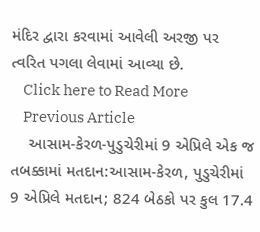મંદિર દ્વારા કરવામાં આવેલી અરજી પર ત્વરિત પગલા લેવામાં આવ્યા છે.
    Click here to Read More
    Previous Article
    આસામ-કેરળ-પુડુચેરીમાં 9 એપ્રિલે એક જ તબક્કામાં મતદાન:આસામ-કેરળ, પુડુચેરીમાં 9 એપ્રિલે મતદાન; 824 બેઠકો પર કુલ 17.4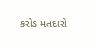કરોડ મતદારો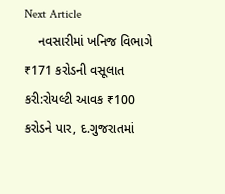Next Article
    નવસારીમાં ખનિજ વિભાગે ₹171 કરોડની વસૂલાત કરી:રોયલ્ટી આવક ₹100 કરોડને પાર, દ.ગુજરાતમાં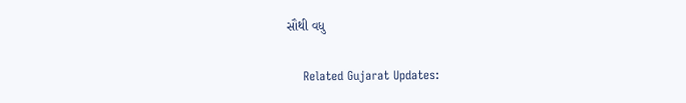સૌથી વધુ

    Related Gujarat Updates: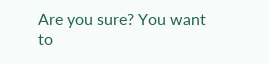Are you sure? You want to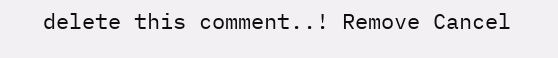delete this comment..! Remove Cancel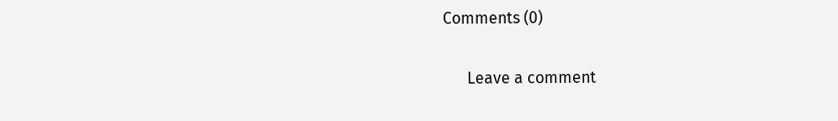Comments (0)

      Leave a comment